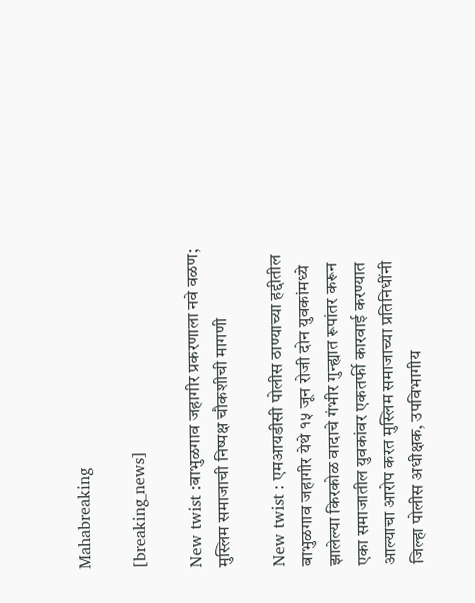Mahabreaking

[breaking_news]

New twist :बाभुळगाव जहागीर प्रकरणाला नवे वळण; मुस्लिम समाजाची निष्पक्ष चौकशीची मागणी

New twist : एमआयडीसी पोलीस ठाण्याच्या हद्दीतील बाभुळगाव जहागीर येथे १५ जून रोजी दोन युवकांमध्ये झालेल्या किरकोळ वादाचे गंभीर गुन्ह्यात रूपांतर करून एका समाजातील युवकांवर एकतर्फी कारवाई करण्यात आल्याचा आरोप करत मुस्लिम समाजाच्या प्रतिनिधींनी जिल्हा पोलीस अधीक्षक, उपविभागीय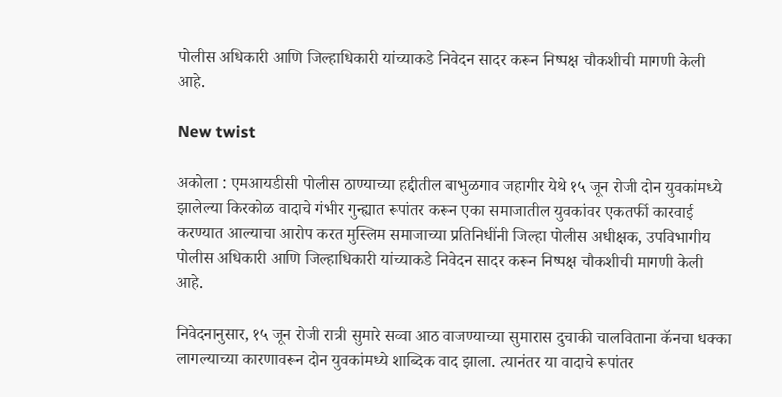पोलीस अधिकारी आणि जिल्हाधिकारी यांच्याकडे निवेदन सादर करून निष्पक्ष चौकशीची मागणी केली आहे.

New twist

अकोला : एमआयडीसी पोलीस ठाण्याच्या हद्दीतील बाभुळगाव जहागीर येथे १५ जून रोजी दोन युवकांमध्ये झालेल्या किरकोळ वादाचे गंभीर गुन्ह्यात रूपांतर करून एका समाजातील युवकांवर एकतर्फी कारवाई करण्यात आल्याचा आरोप करत मुस्लिम समाजाच्या प्रतिनिधींनी जिल्हा पोलीस अधीक्षक, उपविभागीय पोलीस अधिकारी आणि जिल्हाधिकारी यांच्याकडे निवेदन सादर करून निष्पक्ष चौकशीची मागणी केली आहे.

निवेदनानुसार, १५ जून रोजी रात्री सुमारे सव्वा आठ वाजण्याच्या सुमारास दुचाकी चालविताना कॅनचा धक्का लागल्याच्या कारणावरून दोन युवकांमध्ये शाब्दिक वाद झाला. त्यानंतर या वादाचे रूपांतर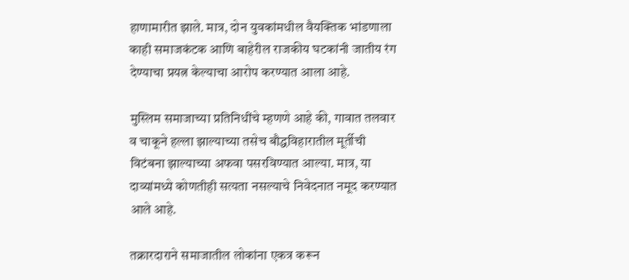हाणामारीत झाले. मात्र, दोन युवकांमधील वैयक्तिक भांडणाला काही समाजकंटक आणि बाहेरील राजकीय घटकांनी जातीय रंग देण्याचा प्रयत्न केल्याचा आरोप करण्यात आला आहे.

मुस्लिम समाजाच्या प्रतिनिधींचे म्हणणे आहे की, गावात तलवार व चाकूने हल्ला झाल्याच्या तसेच बौद्धविहारातील मूर्तीची विटंबना झाल्याच्या अफवा पसरविण्यात आल्या. मात्र, या दाव्यांमध्ये कोणतीही सत्यता नसल्याचे निवेदनात नमूद करण्यात आले आहे.

तक्रारदाराने समाजातील लोकांना एकत्र करून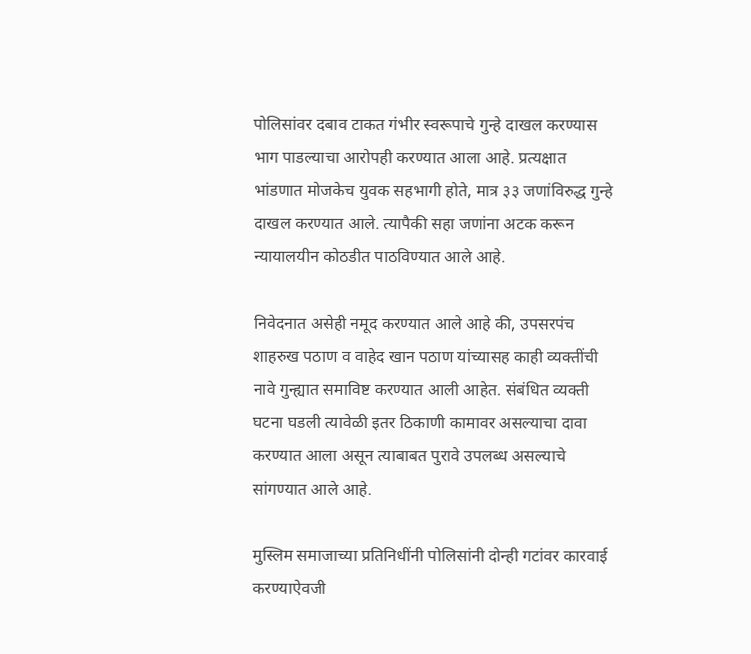पोलिसांवर दबाव टाकत गंभीर स्वरूपाचे गुन्हे दाखल करण्यास भाग पाडल्याचा आरोपही करण्यात आला आहे. प्रत्यक्षात भांडणात मोजकेच युवक सहभागी होते, मात्र ३३ जणांविरुद्ध गुन्हे दाखल करण्यात आले. त्यापैकी सहा जणांना अटक करून न्यायालयीन कोठडीत पाठविण्यात आले आहे.

निवेदनात असेही नमूद करण्यात आले आहे की, उपसरपंच शाहरुख पठाण व वाहेद खान पठाण यांच्यासह काही व्यक्तींची नावे गुन्ह्यात समाविष्ट करण्यात आली आहेत. संबंधित व्यक्ती घटना घडली त्यावेळी इतर ठिकाणी कामावर असल्याचा दावा करण्यात आला असून त्याबाबत पुरावे उपलब्ध असल्याचे सांगण्यात आले आहे.

मुस्लिम समाजाच्या प्रतिनिधींनी पोलिसांनी दोन्ही गटांवर कारवाई करण्याऐवजी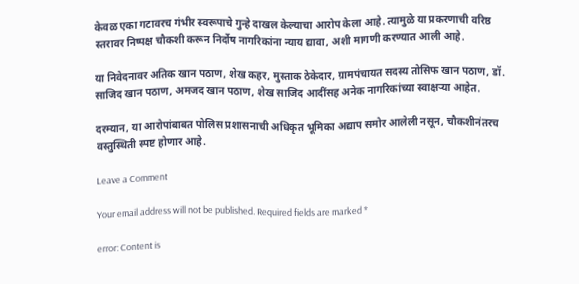केवळ एका गटावरच गंभीर स्वरूपाचे गुन्हे दाखल केल्याचा आरोप केला आहे. त्यामुळे या प्रकरणाची वरिष्ठ स्तरावर निष्पक्ष चौकशी करून निर्दोष नागरिकांना न्याय द्यावा, अशी मागणी करण्यात आली आहे.

या निवेदनावर अतिक खान पठाण, शेख कहर, मुस्ताक ठेकेदार, ग्रामपंचायत सदस्य तोसिफ खान पठाण, डॉ. साजिद खान पठाण, अमजद खान पठाण, शेख साजिद आदींसह अनेक नागरिकांच्या स्वाक्षऱ्या आहेत.

दरम्यान, या आरोपांबाबत पोलिस प्रशासनाची अधिकृत भूमिका अद्याप समोर आलेली नसून, चौकशीनंतरच वस्तुस्थिती स्पष्ट होणार आहे.

Leave a Comment

Your email address will not be published. Required fields are marked *

error: Content is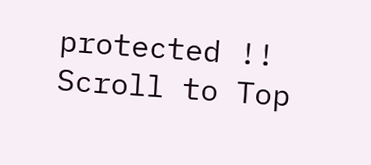protected !!
Scroll to Top